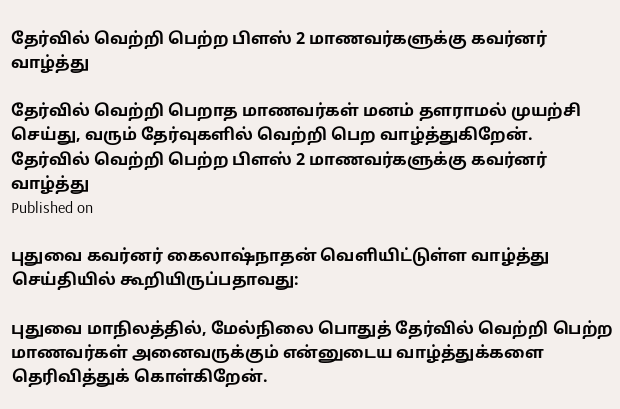தேர்வில் வெற்றி பெற்ற பிளஸ் 2 மாணவர்களுக்கு கவர்னர் வாழ்த்து

தேர்வில் வெற்றி பெறாத மாணவர்கள் மனம் தளராமல் முயற்சி செய்து, வரும் தேர்வுகளில் வெற்றி பெற வாழ்த்துகிறேன்.
தேர்வில் வெற்றி பெற்ற பிளஸ் 2 மாணவர்களுக்கு கவர்னர் வாழ்த்து
Published on

புதுவை கவர்னர் கைலாஷ்நாதன் வெளியிட்டுள்ள வாழ்த்து செய்தியில் கூறியிருப்பதாவது:

புதுவை மாநிலத்தில், மேல்நிலை பொதுத் தேர்வில் வெற்றி பெற்ற மாணவர்கள் அனைவருக்கும் என்னுடைய வாழ்த்துக்களை தெரிவித்துக் கொள்கிறேன்.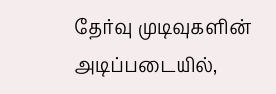தேர்வு முடிவுகளின் அடிப்படையில்,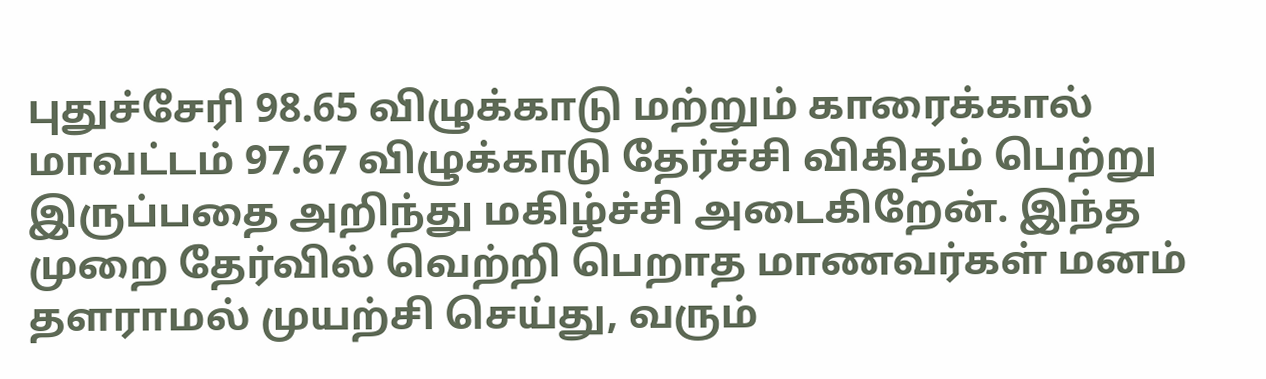புதுச்சேரி 98.65 விழுக்காடு மற்றும் காரைக்கால் மாவட்டம் 97.67 விழுக்காடு தேர்ச்சி விகிதம் பெற்று இருப்பதை அறிந்து மகிழ்ச்சி அடைகிறேன். இந்த முறை தேர்வில் வெற்றி பெறாத மாணவர்கள் மனம் தளராமல் முயற்சி செய்து, வரும்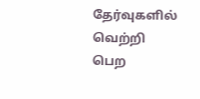தேர்வுகளில் வெற்றி பெற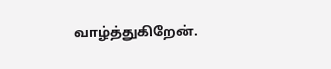வாழ்த்துகிறேன்.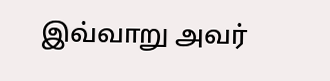இவ்வாறு அவர்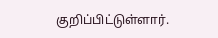குறிப்பிட்டுள்ளார்.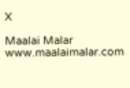X

Maalai Malar
www.maalaimalar.com